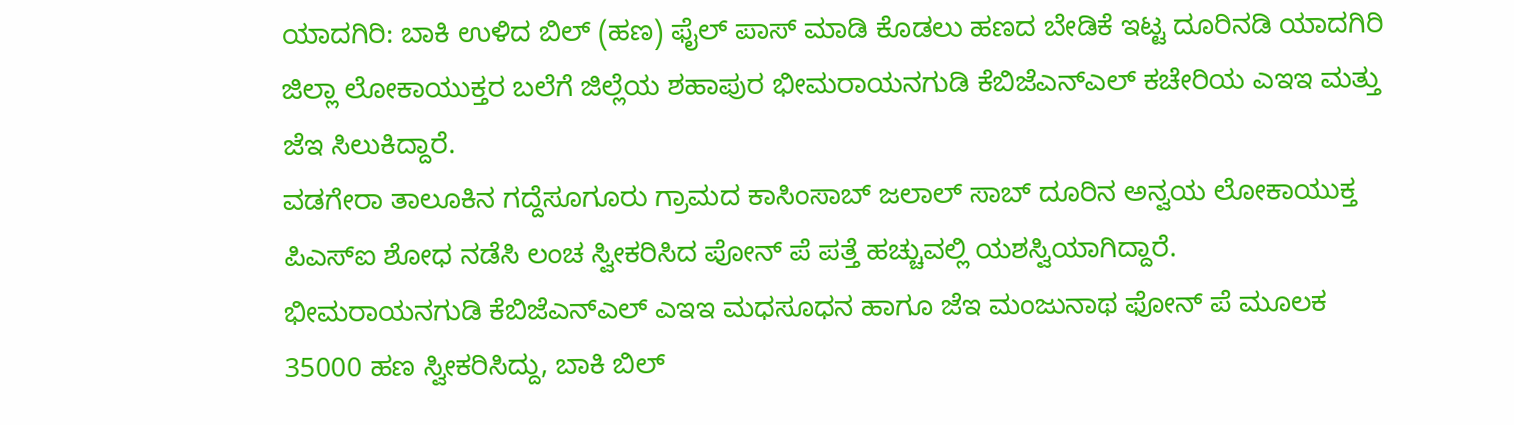ಯಾದಗಿರಿ: ಬಾಕಿ ಉಳಿದ ಬಿಲ್ (ಹಣ) ಫೈಲ್ ಪಾಸ್ ಮಾಡಿ ಕೊಡಲು ಹಣದ ಬೇಡಿಕೆ ಇಟ್ಟ ದೂರಿನಡಿ ಯಾದಗಿರಿ ಜಿಲ್ಲಾ ಲೋಕಾಯುಕ್ತರ ಬಲೆಗೆ ಜಿಲ್ಲೆಯ ಶಹಾಪುರ ಭೀಮರಾಯನಗುಡಿ ಕೆಬಿಜೆಎನ್ಎಲ್ ಕಚೇರಿಯ ಎಇಇ ಮತ್ತು ಜೆಇ ಸಿಲುಕಿದ್ದಾರೆ.
ವಡಗೇರಾ ತಾಲೂಕಿನ ಗದ್ದೆಸೂಗೂರು ಗ್ರಾಮದ ಕಾಸಿಂಸಾಬ್ ಜಲಾಲ್ ಸಾಬ್ ದೂರಿನ ಅನ್ವಯ ಲೋಕಾಯುಕ್ತ ಪಿಎಸ್ಐ ಶೋಧ ನಡೆಸಿ ಲಂಚ ಸ್ವೀಕರಿಸಿದ ಪೋನ್ ಪೆ ಪತ್ತೆ ಹಚ್ಚುವಲ್ಲಿ ಯಶಸ್ವಿಯಾಗಿದ್ದಾರೆ.
ಭೀಮರಾಯನಗುಡಿ ಕೆಬಿಜೆಎನ್ಎಲ್ ಎಇಇ ಮಧಸೂಧನ ಹಾಗೂ ಜೆಇ ಮಂಜುನಾಥ ಫೋನ್ ಪೆ ಮೂಲಕ 35000 ಹಣ ಸ್ವೀಕರಿಸಿದ್ದು, ಬಾಕಿ ಬಿಲ್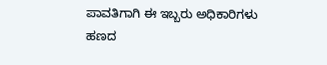ಪಾವತಿಗಾಗಿ ಈ ಇಬ್ಬರು ಅಧಿಕಾರಿಗಳು ಹಣದ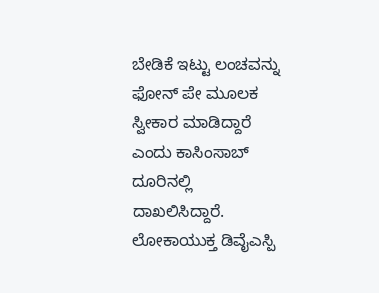ಬೇಡಿಕೆ ಇಟ್ಟು ಲಂಚವನ್ನು ಫೋನ್ ಪೇ ಮೂಲಕ ಸ್ವೀಕಾರ ಮಾಡಿದ್ದಾರೆ ಎಂದು ಕಾಸಿಂಸಾಬ್ ದೂರಿನಲ್ಲಿ ದಾಖಲಿಸಿದ್ದಾರೆ.
ಲೋಕಾಯುಕ್ತ ಡಿವೈಎಸ್ಪಿ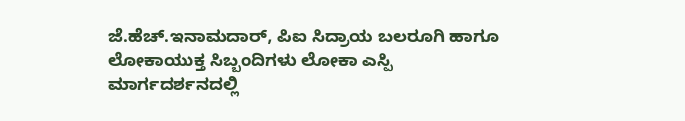ಜೆ.ಹೆಚ್.ಇನಾಮದಾರ್, ಪಿಐ ಸಿದ್ರಾಯ ಬಲರೂಗಿ ಹಾಗೂ ಲೋಕಾಯುಕ್ತ ಸಿಬ್ಬಂದಿಗಳು ಲೋಕಾ ಎಸ್ಪಿ ಮಾರ್ಗದರ್ಶನದಲ್ಲಿ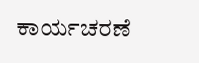ಕಾರ್ಯಚರಣೆ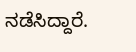ನಡೆಸಿದ್ದಾರೆ.